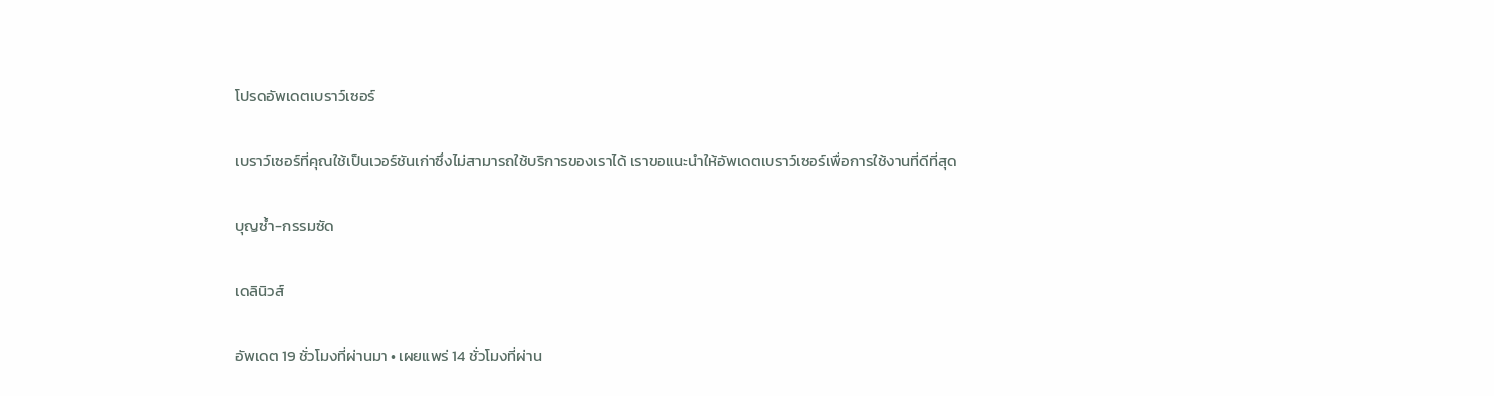โปรดอัพเดตเบราว์เซอร์

เบราว์เซอร์ที่คุณใช้เป็นเวอร์ชันเก่าซึ่งไม่สามารถใช้บริการของเราได้ เราขอแนะนำให้อัพเดตเบราว์เซอร์เพื่อการใช้งานที่ดีที่สุด

บุญซ้ำ-กรรมซัด

เดลินิวส์

อัพเดต 19 ชั่วโมงที่ผ่านมา • เผยแพร่ 14 ชั่วโมงที่ผ่าน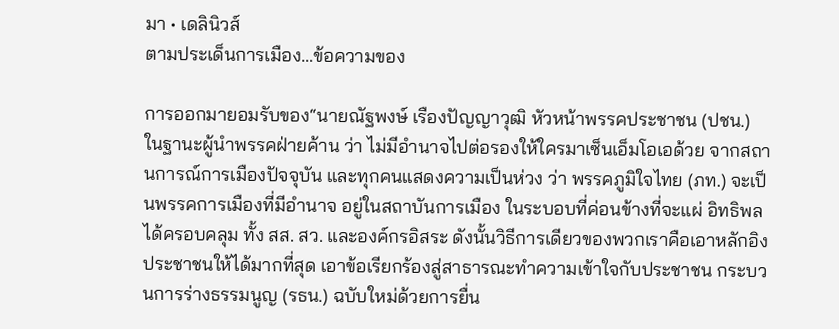มา • เดลินิวส์
ตามประเด็นการเมือง…ข้อความของ

การออกมายอมรับของ“นายณัฐพงษ์ เรืองปัญญาวุฒิ หัวหน้าพรรคประชาชน (ปชน.) ในฐานะผู้นำพรรคฝ่ายค้าน ว่า ไม่มีอำนาจไปต่อรองให้ใครมาเซ็นเอ็มโอเอด้วย จากสถานการณ์การเมืองปัจจุบัน และทุกคนแสดงความเป็นห่วง ว่า พรรคภูมิใจไทย (ภท.) จะเป็นพรรคการเมืองที่มีอำนาจ อยู่ในสถาบันการเมือง ในระบอบที่ค่อนข้างที่จะแผ่ อิทธิพลได้ครอบคลุม ทั้ง สส. สว. และองค์กรอิสระ ดังนั้นวิธีการเดียวของพวกเราคือเอาหลักอิงประชาชนให้ได้มากที่สุด เอาข้อเรียกร้องสู่สาธารณะทำความเข้าใจกับประชาชน กระบวนการร่างธรรมนูญ (รธน.) ฉบับใหม่ด้วยการยื่น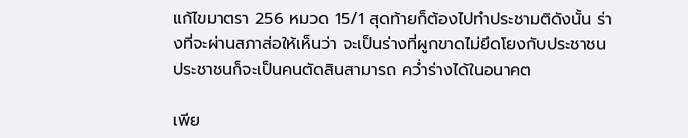แก้ไขมาตรา 256 หมวด 15/1 สุดท้ายก็ต้องไปทำประชามติดังนั้น ร่างที่จะผ่านสภาส่อให้เห็นว่า จะเป็นร่างที่ผูกขาดไม่ยึดโยงกับประชาชน ประชาชนก็จะเป็นคนตัดสินสามารถ คว่ำร่างได้ในอนาคต

เพีย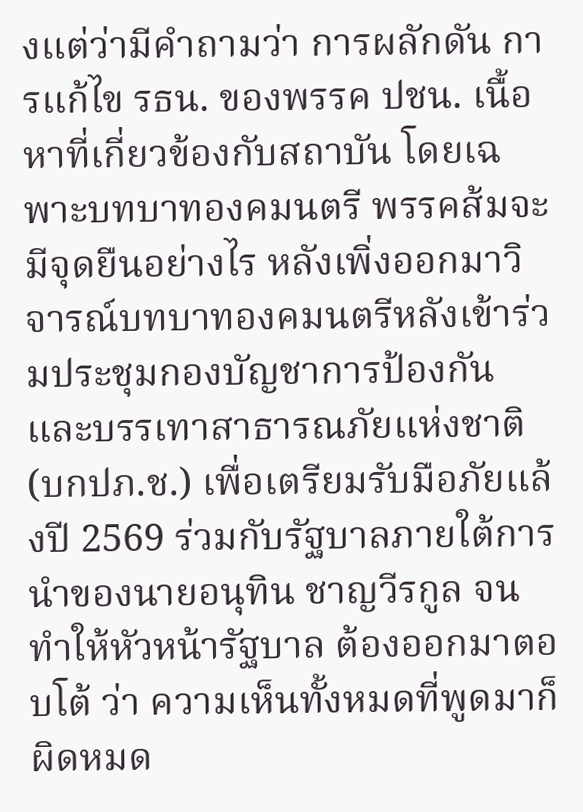งแต่ว่ามีคำถามว่า การผลักดัน การแก้ไข รธน. ของพรรค ปชน. เนื้อหาที่เกี่ยวข้องกับสถาบัน โดยเฉพาะบทบาทองคมนตรี พรรคส้มจะมีจุดยืนอย่างไร หลังเพิ่งออกมาวิจารณ์บทบาทองคมนตรีหลังเข้าร่วมประชุมกองบัญชาการป้องกันและบรรเทาสาธารณภัยแห่งชาติ (บกปภ.ช.) เพื่อเตรียมรับมือภัยแล้งปี 2569 ร่วมกับรัฐบาลภายใต้การนำของนายอนุทิน ชาญวีรกูล จนทำให้หัวหน้ารัฐบาล ต้องออกมาตอบโต้ ว่า ความเห็นทั้งหมดที่พูดมาก็ผิดหมด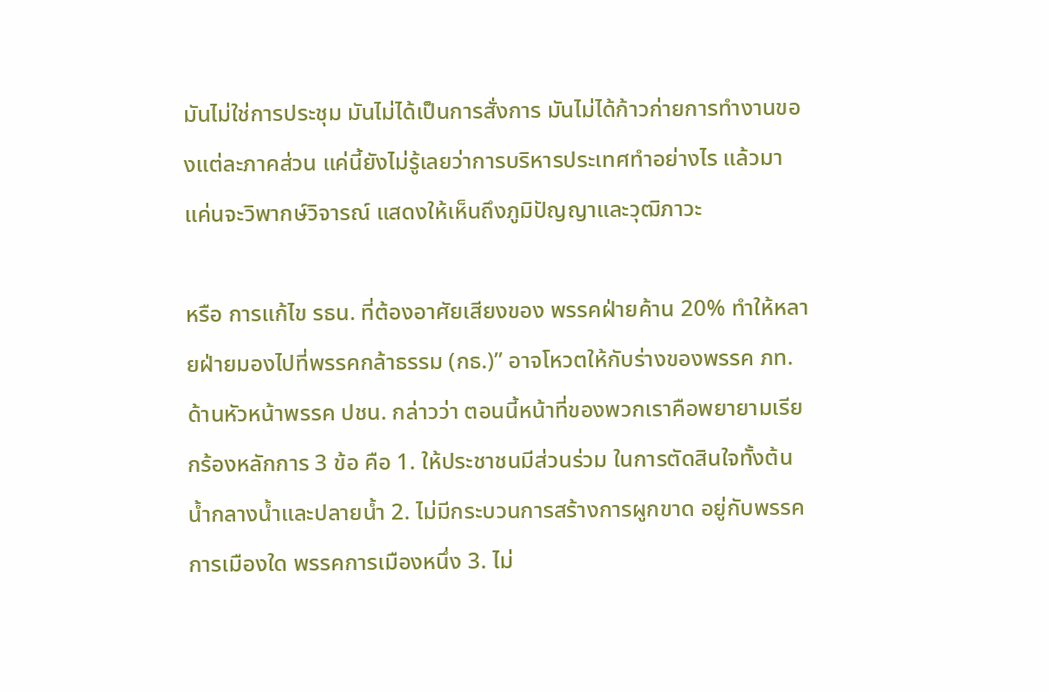มันไม่ใช่การประชุม มันไม่ได้เป็นการสั่งการ มันไม่ได้ก้าวก่ายการทำงานของแต่ละภาคส่วน แค่นี้ยังไม่รู้เลยว่าการบริหารประเทศทำอย่างไร แล้วมา แค่นจะวิพากษ์วิจารณ์ แสดงให้เห็นถึงภูมิปัญญาและวุฒิภาวะ

หรือ การแก้ไข รธน. ที่ต้องอาศัยเสียงของ พรรคฝ่ายค้าน 20% ทำให้หลายฝ่ายมองไปที่พรรคกล้าธรรม (กธ.)” อาจโหวตให้กับร่างของพรรค ภท. ด้านหัวหน้าพรรค ปชน. กล่าวว่า ตอนนี้หน้าที่ของพวกเราคือพยายามเรียกร้องหลักการ 3 ข้อ คือ 1. ให้ประชาชนมีส่วนร่วม ในการตัดสินใจทั้งต้นน้ำกลางน้ำและปลายน้ำ 2. ไม่มีกระบวนการสร้างการผูกขาด อยู่กับพรรคการเมืองใด พรรคการเมืองหนึ่ง 3. ไม่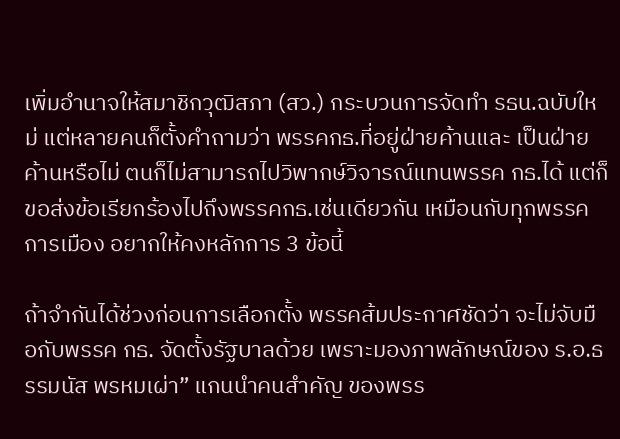เพิ่มอำนาจให้สมาชิกวุฒิสภา (สว.) กระบวนการจัดทำ รธน.ฉบับใหม่ แต่หลายคนก็ตั้งคำถามว่า พรรคกธ.ที่อยู่ฝ่ายค้านและ เป็นฝ่ายค้านหรือไม่ ตนก็ไม่สามารถไปวิพากษ์วิจารณ์แทนพรรค กธ.ได้ แต่ก็ขอส่งข้อเรียกร้องไปถึงพรรคกธ.เช่นเดียวกัน เหมือนกับทุกพรรคการเมือง อยากให้คงหลักการ 3 ข้อนี้

ถ้าจำกันได้ช่วงก่อนการเลือกตั้ง พรรคส้มประกาศชัดว่า จะไม่จับมือกับพรรค กธ. จัดตั้งรัฐบาลด้วย เพราะมองภาพลักษณ์ของ ร.อ.ธรรมนัส พรหมเผ่า” แกนนำคนสำคัญ ของพรร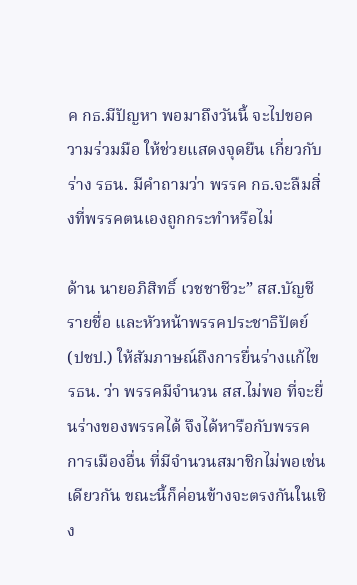ค กธ.มีปัญหา พอมาถึงวันนี้ จะไปขอความร่วมมือ ให้ช่วยแสดงจุดยืน เกี่ยวกับร่าง รธน. มีคำถามว่า พรรค กธ.จะลืมสิ่งที่พรรคตนเองถูกกระทำหรือไม่

ด้าน นายอภิสิทธิ์ เวชชาชีวะ” สส.บัญชีรายชื่อ และหัวหน้าพรรคประชาธิปัตย์ (ปชป.) ให้สัมภาษณ์ถึงการยื่นร่างแก้ไข รธน. ว่า พรรคมีจำนวน สส.ไม่พอ ที่จะยื่นร่างของพรรคได้ จึงได้หารือกับพรรคการเมืองอื่น ที่มีจำนวนสมาชิกไม่พอเช่นเดียวกัน ขณะนี้ก็ค่อนข้างจะตรงกันในเชิง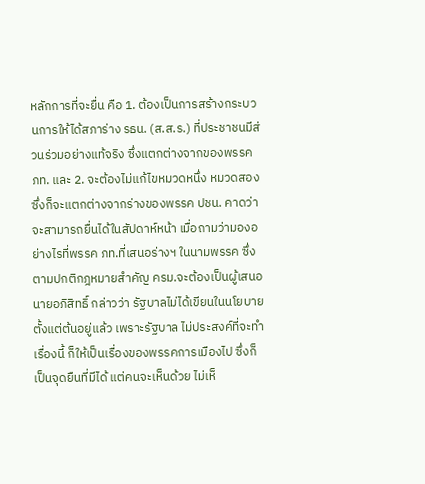หลักการที่จะยื่น คือ 1. ต้องเป็นการสร้างกระบวนการให้ได้สภาร่าง รธน. (ส.ส.ร.) ที่ประชาชนมีส่วนร่วมอย่างแท้จริง ซึ่งแตกต่างจากของพรรค ภท. และ 2. จะต้องไม่แก้ไขหมวดหนึ่ง หมวดสอง ซึ่งก็จะแตกต่างจากร่างของพรรค ปชน. คาดว่าจะสามารถยื่นได้ในสัปดาห์หน้า เมื่อถามว่ามองอย่างไรที่พรรค ภท.ที่เสนอร่างฯ ในนามพรรค ซึ่งตามปกติกฎหมายสำคัญ ครม.จะต้องเป็นผู้เสนอ นายอภิสิทธิ์ กล่าวว่า รัฐบาลไม่ได้เขียนในนโยบายตั้งแต่ต้นอยู่แล้ว เพราะรัฐบาล ไม่ประสงค์ที่จะทำเรื่องนี้ ก็ให้เป็นเรื่องของพรรคการเมืองไป ซึ่งก็เป็นจุดยืนที่มีได้ แต่คนจะเห็นด้วย ไม่เห็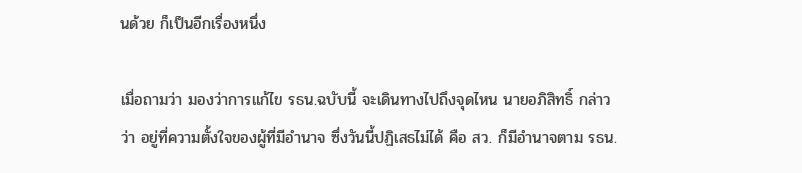นด้วย ก็เป็นอีกเรื่องหนึ่ง

เมื่อถามว่า มองว่าการแก้ไข รธน.ฉบับนี้ จะเดินทางไปถึงจุดไหน นายอภิสิทธิ์ กล่าวว่า อยู่ที่ความตั้งใจของผู้ที่มีอำนาจ ซึ่งวันนี้ปฏิเสธไม่ได้ คือ สว. ก็มีอำนาจตาม รธน.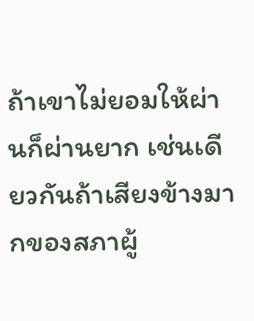ถ้าเขาไม่ยอมให้ผ่านก็ผ่านยาก เช่นเดียวกันถ้าเสียงข้างมากของสภาผู้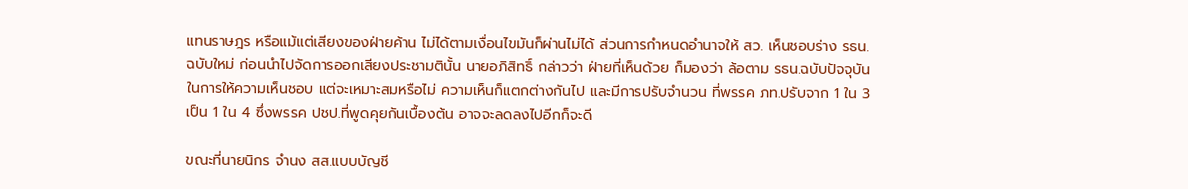แทนราษฎร หรือแม้แต่เสียงของฝ่ายค้าน ไม่ได้ตามเงื่อนไขมันก็ผ่านไม่ได้ ส่วนการกำหนดอำนาจให้ สว. เห็นชอบร่าง รธน.ฉบับใหม่ ก่อนนำไปจัดการออกเสียงประชามตินั้น นายอภิสิทธิ์ กล่าวว่า ฝ่ายที่เห็นด้วย ก็มองว่า ล้อตาม รธน.ฉบับปัจจุบันในการให้ความเห็นชอบ แต่จะเหมาะสมหรือไม่ ความเห็นก็แตกต่างกันไป และมีการปรับจำนวน ที่พรรค ภท.ปรับจาก 1 ใน 3 เป็น 1 ใน 4 ซึ่งพรรค ปชป.ที่พูดคุยกันเบื้องต้น อาจจะลดลงไปอีกก็จะดี

ขณะที่นายนิกร จำนง สส.แบบบัญชี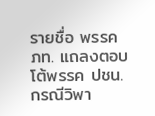รายชื่อ พรรค ภท. แถลงตอบโต้พรรค ปชน. กรณีวิพา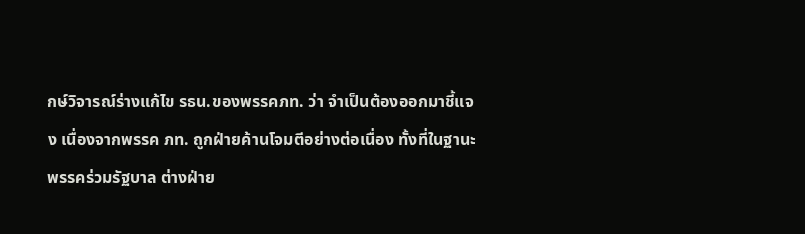กษ์วิจารณ์ร่างแก้ไข รธน.ของพรรคภท. ว่า จำเป็นต้องออกมาชี้แจง เนื่องจากพรรค ภท. ถูกฝ่ายค้านโจมตีอย่างต่อเนื่อง ทั้งที่ในฐานะพรรคร่วมรัฐบาล ต่างฝ่าย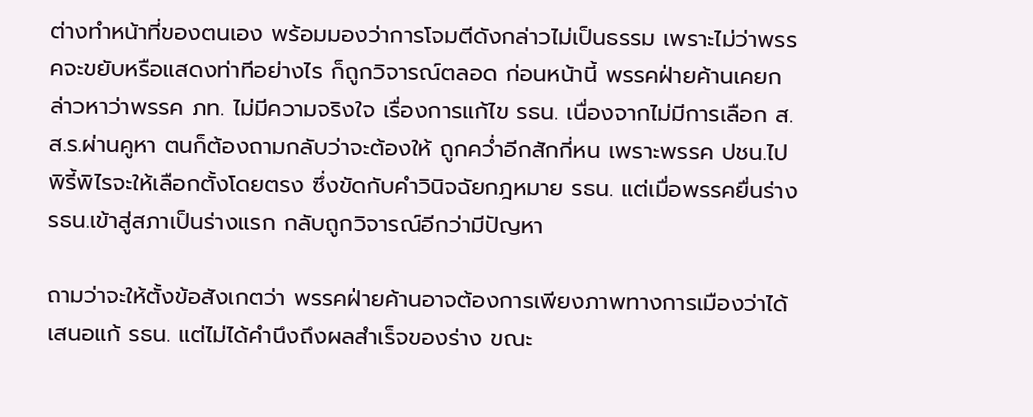ต่างทำหน้าที่ของตนเอง พร้อมมองว่าการโจมตีดังกล่าวไม่เป็นธรรม เพราะไม่ว่าพรรคจะขยับหรือแสดงท่าทีอย่างไร ก็ถูกวิจารณ์ตลอด ก่อนหน้านี้ พรรคฝ่ายค้านเคยกล่าวหาว่าพรรค ภท. ไม่มีความจริงใจ เรื่องการแก้ไข รธน. เนื่องจากไม่มีการเลือก ส.ส.ร.ผ่านคูหา ตนก็ต้องถามกลับว่าจะต้องให้ ถูกคว่ำอีกสักกี่หน เพราะพรรค ปชน.ไปพิรี้พิไรจะให้เลือกตั้งโดยตรง ซึ่งขัดกับคำวินิจฉัยกฎหมาย รธน. แต่เมื่อพรรคยื่นร่าง รธน.เข้าสู่สภาเป็นร่างแรก กลับถูกวิจารณ์อีกว่ามีปัญหา

ถามว่าจะให้ตั้งข้อสังเกตว่า พรรคฝ่ายค้านอาจต้องการเพียงภาพทางการเมืองว่าได้เสนอแก้ รธน. แต่ไม่ได้คำนึงถึงผลสำเร็จของร่าง ขณะ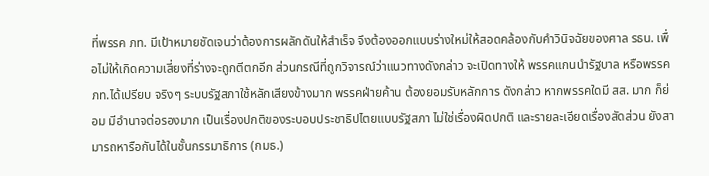ที่พรรค ภท. มีเป้าหมายชัดเจนว่าต้องการผลักดันให้สำเร็จ จึงต้องออกแบบร่างใหม่ให้สอดคล้องกับคำวินิจฉัยของศาล รธน. เพื่อไม่ให้เกิดความเสี่ยงที่ร่างจะถูกตีตกอีก ส่วนกรณีที่ถูกวิจารณ์ว่าแนวทางดังกล่าว จะเปิดทางให้ พรรคแกนนำรัฐบาล หรือพรรค ภท.ได้เปรียบ จริงๆ ระบบรัฐสภาใช้หลักเสียงข้างมาก พรรคฝ่ายค้าน ต้องยอมรับหลักการ ดังกล่าว หากพรรคใดมี สส. มาก ก็ย่อม มีอำนาจต่อรองมาก เป็นเรื่องปกติของระบอบประชาธิปไตยแบบรัฐสภา ไม่ใช่เรื่องผิดปกติ และรายละเอียดเรื่องสัดส่วน ยังสามารถหารือกันได้ในชั้นกรรมาธิการ (กมธ.)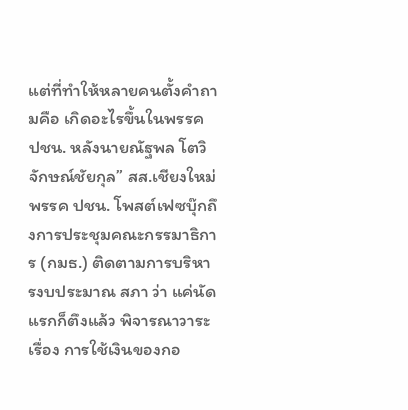แต่ที่ทำให้หลายคนตั้งคำถามคือ เกิดอะไรขึ้นในพรรค ปชน. หลังนายณัฐพล โตวิจักษณ์ชัยกุล” สส.เชียงใหม่ พรรค ปชน. โพสต์เฟซบุ๊กถึงการประชุมคณะกรรมาธิการ (กมธ.) ติดตามการบริหารงบประมาณ สภา ว่า แค่นัดแรกก็ตึงแล้ว พิจารณาวาระ เรื่อง การใช้เงินของกอ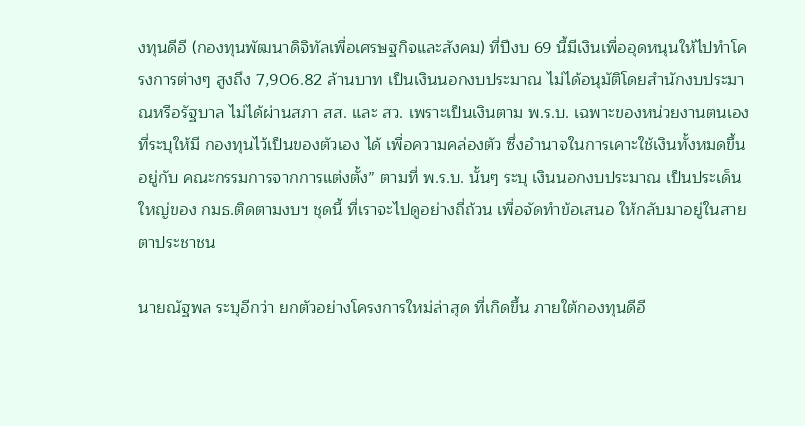งทุนดีอี (กองทุนพัฒนาดิจิทัลเพื่อเศรษฐกิจและสังคม) ที่ปีงบ 69 นี้มีเงินเพื่ออุดหนุนให้ไปทำโครงการต่างๆ สูงถึง 7,906.82 ล้านบาท เป็นเงินนอกงบประมาณ ไม่ได้อนุมัติโดยสำนักงบประมาณหรือรัฐบาล ไม่ได้ผ่านสภา สส. และ สว. เพราะเป็นเงินตาม พ.ร.บ. เฉพาะของหน่วยงานตนเอง ที่ระบุให้มี กองทุนไว้เป็นของตัวเอง ได้ เพื่อความคล่องตัว ซึ่งอำนาจในการเคาะใช้เงินทั้งหมดขึ้นอยู่กับ คณะกรรมการจากการแต่งตั้ง” ตามที่ พ.ร.บ. นั้นๆ ระบุ เงินนอกงบประมาณ เป็นประเด็นใหญ่ของ กมธ.ติดตามงบฯ ชุดนี้ ที่เราจะไปดูอย่างถี่ถ้วน เพื่อจัดทำข้อเสนอ ให้กลับมาอยู่ในสายตาประชาชน

นายณัฐพล ระบุอีกว่า ยกตัวอย่างโครงการใหม่ล่าสุด ที่เกิดขึ้น ภายใต้กองทุนดีอี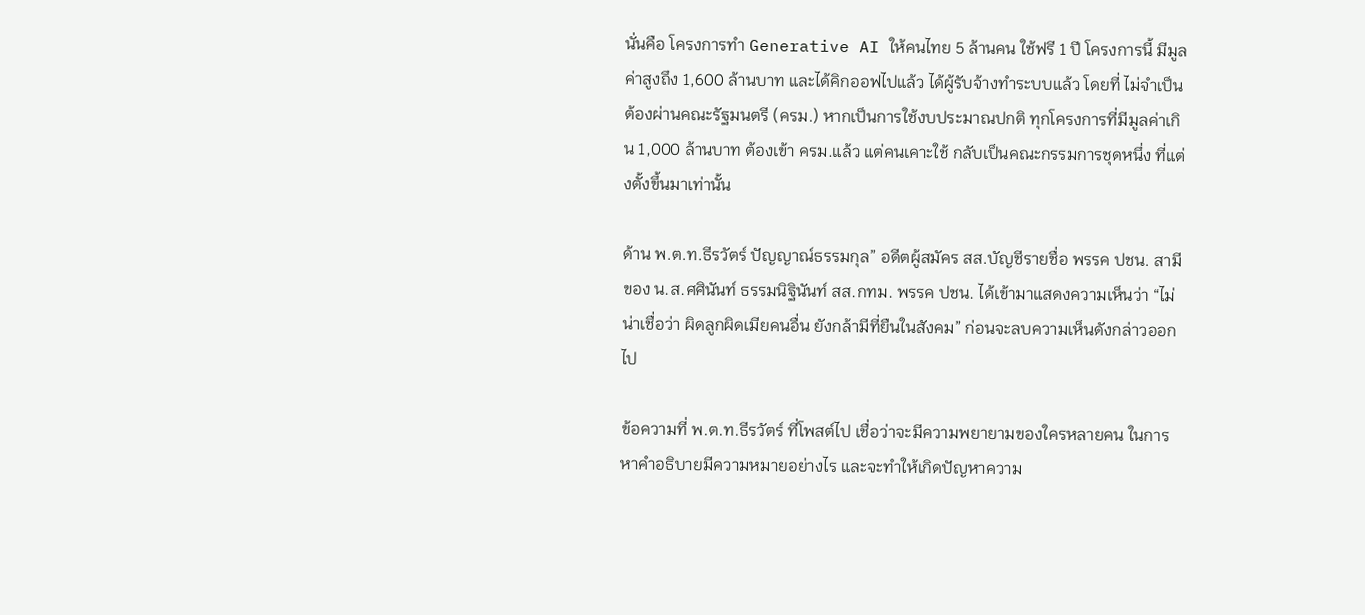นั่นคือ โครงการทำ Generative AI ให้คนไทย 5 ล้านคน ใช้ฟรี 1 ปี โครงการนี้ มีมูลค่าสูงถึง 1,600 ล้านบาท และได้คิกออฟไปแล้ว ได้ผู้รับจ้างทำระบบแล้ว โดยที่ ไม่จำเป็นต้องผ่านคณะรัฐมนตรี (ครม.) หากเป็นการใช้งบประมาณปกติ ทุกโครงการที่มีมูลค่าเกิน 1,000 ล้านบาท ต้องเข้า ครม.แล้ว แต่คนเคาะใช้ กลับเป็นคณะกรรมการชุดหนึ่ง ที่แต่งตั้งขึ้นมาเท่านั้น

ด้าน พ.ต.ท.ธีรวัตร์ ปัญญาณ์ธรรมกุล” อดีตผู้สมัคร สส.บัญชีรายชื่อ พรรค ปชน. สามีของ น.ส.ศศินันท์ ธรรมนิฐินันท์ สส.กทม. พรรค ปชน. ได้เข้ามาแสดงความเห็นว่า “ไม่น่าเชื่อว่า ผิดลูกผิดเมียคนอื่น ยังกล้ามีที่ยืนในสังคม” ก่อนจะลบความเห็นดังกล่าวออกไป

ข้อความที่ พ.ต.ท.ธีรวัตร์ ที่โพสต์ไป เชื่อว่าจะมีความพยายามของใครหลายคน ในการหาคำอธิบายมีความหมายอย่างไร และจะทำให้เกิดปัญหาความ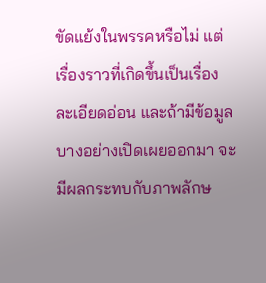ขัดแย้งในพรรคหรือไม่ แต่เรื่องราวที่เกิดขึ้นเป็นเรื่องละเอียดอ่อน และถ้ามีข้อมูลบางอย่างเปิดเผยออกมา จะมีผลกระทบกับภาพลักษ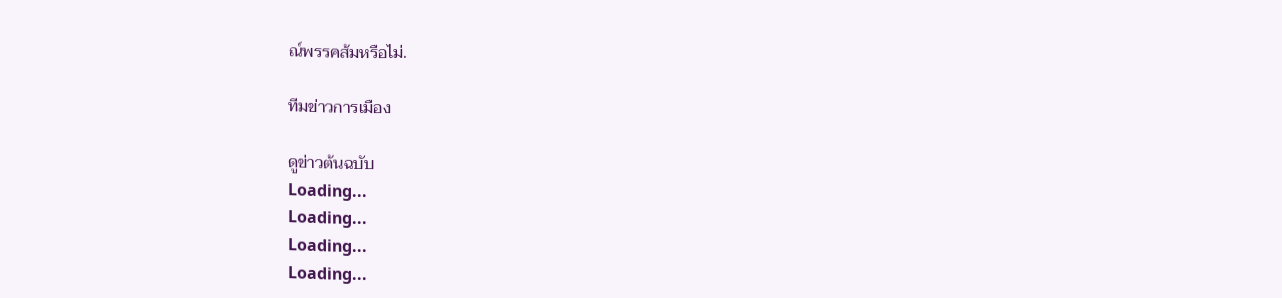ณ์พรรคส้มหรือไม่.

ทีมข่าวการเมือง

ดูข่าวต้นฉบับ
Loading...
Loading...
Loading...
Loading...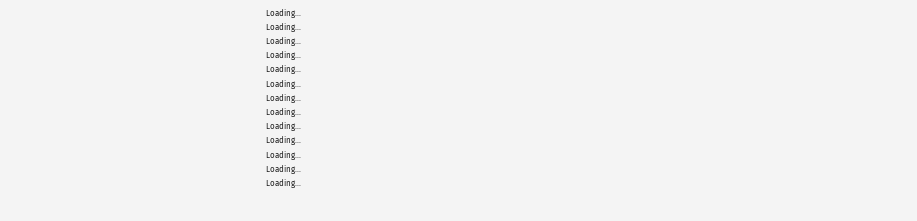Loading...
Loading...
Loading...
Loading...
Loading...
Loading...
Loading...
Loading...
Loading...
Loading...
Loading...
Loading...
Loading...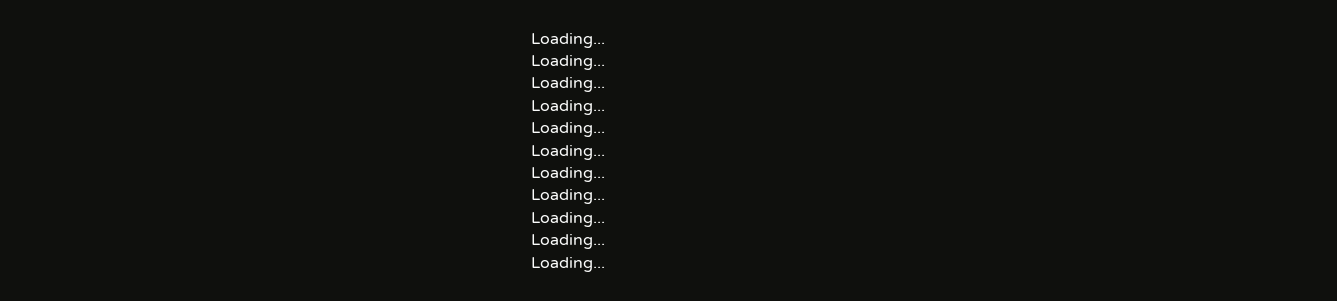Loading...
Loading...
Loading...
Loading...
Loading...
Loading...
Loading...
Loading...
Loading...
Loading...
Loading...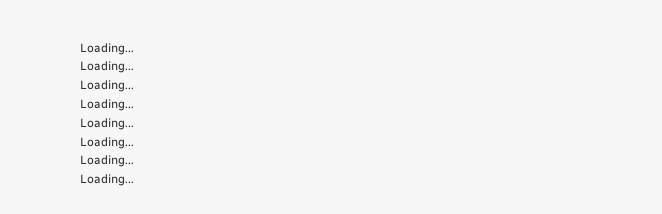Loading...
Loading...
Loading...
Loading...
Loading...
Loading...
Loading...
Loading...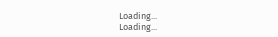Loading...
Loading...